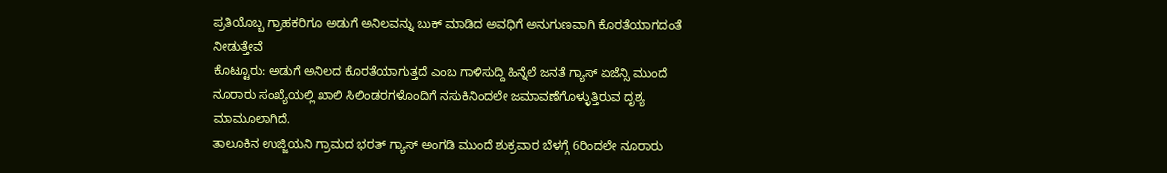ಪ್ರತಿಯೊಬ್ಬ ಗ್ರಾಹಕರಿಗೂ ಅಡುಗೆ ಅನಿಲವನ್ನು ಬುಕ್ ಮಾಡಿದ ಅವಧಿಗೆ ಅನುಗುಣವಾಗಿ ಕೊರತೆಯಾಗದಂತೆ ನೀಡುತ್ತೇವೆ
ಕೊಟ್ಟೂರು: ಅಡುಗೆ ಅನಿಲದ ಕೊರತೆಯಾಗುತ್ತದೆ ಎಂಬ ಗಾಳಿಸುದ್ದಿ ಹಿನ್ನೆಲೆ ಜನತೆ ಗ್ಯಾಸ್ ಏಜೆನ್ಸಿ ಮುಂದೆ ನೂರಾರು ಸಂಖ್ಯೆಯಲ್ಲಿ ಖಾಲಿ ಸಿಲಿಂಡರಗಳೊಂದಿಗೆ ನಸುಕಿನಿಂದಲೇ ಜಮಾವಣೆಗೊಳ್ಳುತ್ತಿರುವ ದೃಶ್ಯ ಮಾಮೂಲಾಗಿದೆ.
ತಾಲೂಕಿನ ಉಜ್ಜಿಯನಿ ಗ್ರಾಮದ ಭರತ್ ಗ್ಯಾಸ್ ಅಂಗಡಿ ಮುಂದೆ ಶುಕ್ರವಾರ ಬೆಳಗ್ಗೆ 6ರಿಂದಲೇ ನೂರಾರು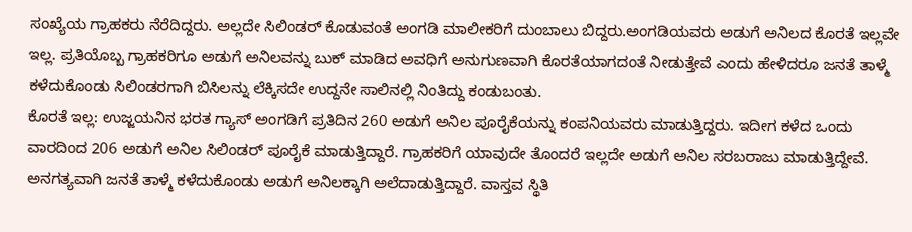ಸಂಖ್ಯೆಯ ಗ್ರಾಹಕರು ನೆರೆದಿದ್ದರು. ಅಲ್ಲದೇ ಸಿಲಿಂಡರ್ ಕೊಡುವಂತೆ ಅಂಗಡಿ ಮಾಲೀಕರಿಗೆ ದುಂಬಾಲು ಬಿದ್ದರು.ಅಂಗಡಿಯವರು ಅಡುಗೆ ಅನಿಲದ ಕೊರತೆ ಇಲ್ಲವೇ ಇಲ್ಲ. ಪ್ರತಿಯೊಬ್ಬ ಗ್ರಾಹಕರಿಗೂ ಅಡುಗೆ ಅನಿಲವನ್ನು ಬುಕ್ ಮಾಡಿದ ಅವಧಿಗೆ ಅನುಗುಣವಾಗಿ ಕೊರತೆಯಾಗದಂತೆ ನೀಡುತ್ತೇವೆ ಎಂದು ಹೇಳಿದರೂ ಜನತೆ ತಾಳ್ಮೆ ಕಳೆದುಕೊಂಡು ಸಿಲಿಂಡರಗಾಗಿ ಬಿಸಿಲನ್ನು ಲೆಕ್ಕಿಸದೇ ಉದ್ದನೇ ಸಾಲಿನಲ್ಲಿ ನಿಂತಿದ್ದು ಕಂಡುಬಂತು.
ಕೊರತೆ ಇಲ್ಲ: ಉಜ್ಜಯನಿನ ಭರತ ಗ್ಯಾಸ್ ಅಂಗಡಿಗೆ ಪ್ರತಿದಿನ 260 ಅಡುಗೆ ಅನಿಲ ಪೂರೈಕೆಯನ್ನು ಕಂಪನಿಯವರು ಮಾಡುತ್ತಿದ್ದರು. ಇದೀಗ ಕಳೆದ ಒಂದು ವಾರದಿಂದ 206 ಅಡುಗೆ ಅನಿಲ ಸಿಲಿಂಡರ್ ಪೂರೈಕೆ ಮಾಡುತ್ತಿದ್ದಾರೆ. ಗ್ರಾಹಕರಿಗೆ ಯಾವುದೇ ತೊಂದರೆ ಇಲ್ಲದೇ ಅಡುಗೆ ಅನಿಲ ಸರಬರಾಜು ಮಾಡುತ್ತಿದ್ದೇವೆ. ಅನಗತ್ಯವಾಗಿ ಜನತೆ ತಾಳ್ಮೆ ಕಳೆದುಕೊಂಡು ಅಡುಗೆ ಅನಿಲಕ್ಕಾಗಿ ಅಲೆದಾಡುತ್ತಿದ್ದಾರೆ. ವಾಸ್ತವ ಸ್ಥಿತಿ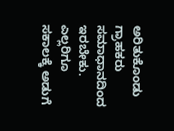ಅರಿತುಕೊಂಡು ಗ್ರಾಹಕರು ಸಮಾಧಾನದಿಂದ ಇರಬೇಕು. ಎಲ್ಲರಿಗೂ ಸಕಾಲಕ್ಕೆ ಅಡುಗೆ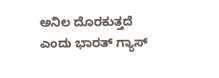ಅನಿಲ ದೊರಕುತ್ತದೆ ಎಂದು ಭಾರತ್ ಗ್ಯಾಸ್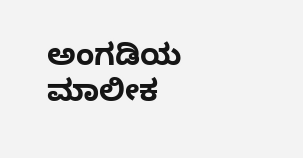ಅಂಗಡಿಯ ಮಾಲೀಕ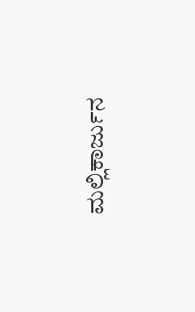ಮಲ್ಲಿಕಾರ್ಜುನ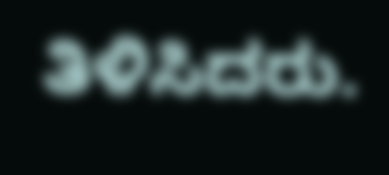ತಿಳಿಸಿದರು.